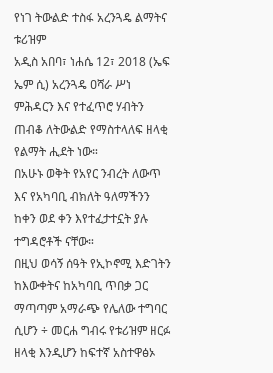የነገ ትውልድ ተስፋ አረንጓዴ ልማትና ቱሪዝም
አዲስ አበባ፣ ነሐሴ 12፣ 2018 (ኤፍ ኤም ሲ) አረንጓዴ ዐሻራ ሥነ ምሕዳርን እና የተፈጥሮ ሃብትን ጠብቆ ለትውልድ የማስተላለፍ ዘላቂ የልማት ሒደት ነው።
በአሁኑ ወቅት የአየር ንብረት ለውጥ እና የአካባቢ ብክለት ዓለማችንን ከቀን ወደ ቀን እየተፈታተኗት ያሉ ተግዳሮቶች ናቸው።
በዚህ ወሳኝ ሰዓት የኢኮኖሚ እድገትን ከእውቀትና ከአካባቢ ጥበቃ ጋር ማጣጣም አማራጭ የሌለው ተግባር ሲሆን ÷ መርሐ ግብሩ የቱሪዝም ዘርፉ ዘላቂ እንዲሆን ከፍተኛ አስተዋፅኦ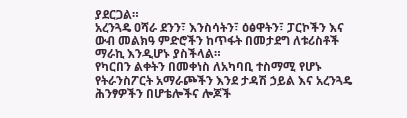ያደርጋል።
አረንጓዴ ዐሻራ ደንን፣ እንስሳትን፣ ዕፅዋትን፣ ፓርኮችን እና ውብ መልክዓ ምድሮችን ከጥፋት በመታደግ ለቱሪስቶች ማራኪ እንዲሆኑ ያስችላል።
የካርበን ልቀትን በመቀነስ ለአካባቢ ተስማሚ የሆኑ የትራንስፖርት አማራጮችን እንደ ታዳሽ ኃይል እና አረንጓዴ ሕንፃዎችን በሆቴሎችና ሎጆች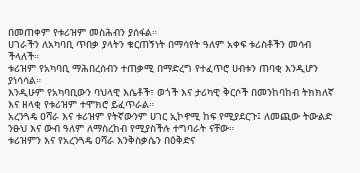በመጠቀም የቱሪዝም መስሕብን ያሰፋል።
ሀገራችን ለአካባቢ ጥበቃ ያላትን ቁርጠኝነት በማሳየት ዓለም አቀፍ ቱሪስቶችን መሳብ ችላለች።
ቱሪዝም የአካባቢ ማሕበረሰብን ተጠቃሚ በማድረግ የተፈጥሮ ሀብቱን ጠባቂ እንዲሆን ያነሳሳል።
እንዲሁም የአካባቢውን ባህላዊ እሴቶች፣ ወጎች እና ታሪካዊ ቅርሶች በመንከባከብ ትክክለኛ እና ዘላቂ የቱሪዝም ተሞክሮ ይፈጥራል።
አረንጓዴ ዐሻራ እና ቱሪዝም የትኛውንም ሀገር ኢኮኖሚ ከፍ የሚያደርጉ፤ ለመጪው ትውልድ ንፁህ እና ውብ ዓለም ለማስረከብ የሚያስችሉ ተግባራት ናቸው።
ቱሪዝምን እና የአረንጓዴ ዐሻራ እንቅስቃሴን በዕቅድና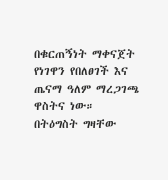በቁርጠኝነት ማቀናጀት የነገዋን የበለፀገች እና ጤናማ ዓለም ማረጋገጫ ዋስትና ነው።
በትዕግስት ግዛቸው